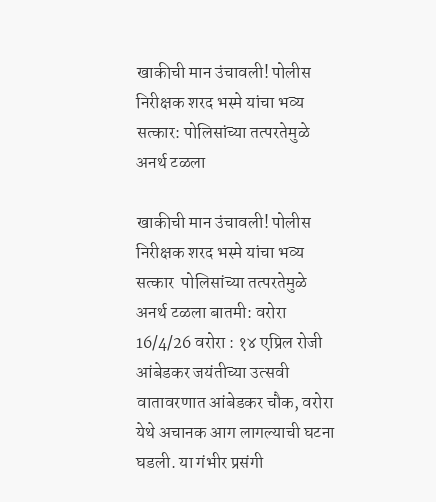खाकीची मान उंचावली! पोलीस निरीक्षक शरद भस्मे यांचा भव्य सत्कार: पोलिसांच्या तत्परतेमुळे अनर्थ टळला

खाकीची मान उंचावली! पोलीस निरीक्षक शरद भस्मे यांचा भव्य सत्कार  पोलिसांच्या तत्परतेमुळे अनर्थ टळला बातमी: वरोरा 16/4/26 वरोरा : १४ एप्रिल रोजी आंबेडकर जयंतीच्या उत्सवी वातावरणात आंबेडकर चौक, वरोरा येथे अचानक आग लागल्याची घटना घडली. या गंभीर प्रसंगी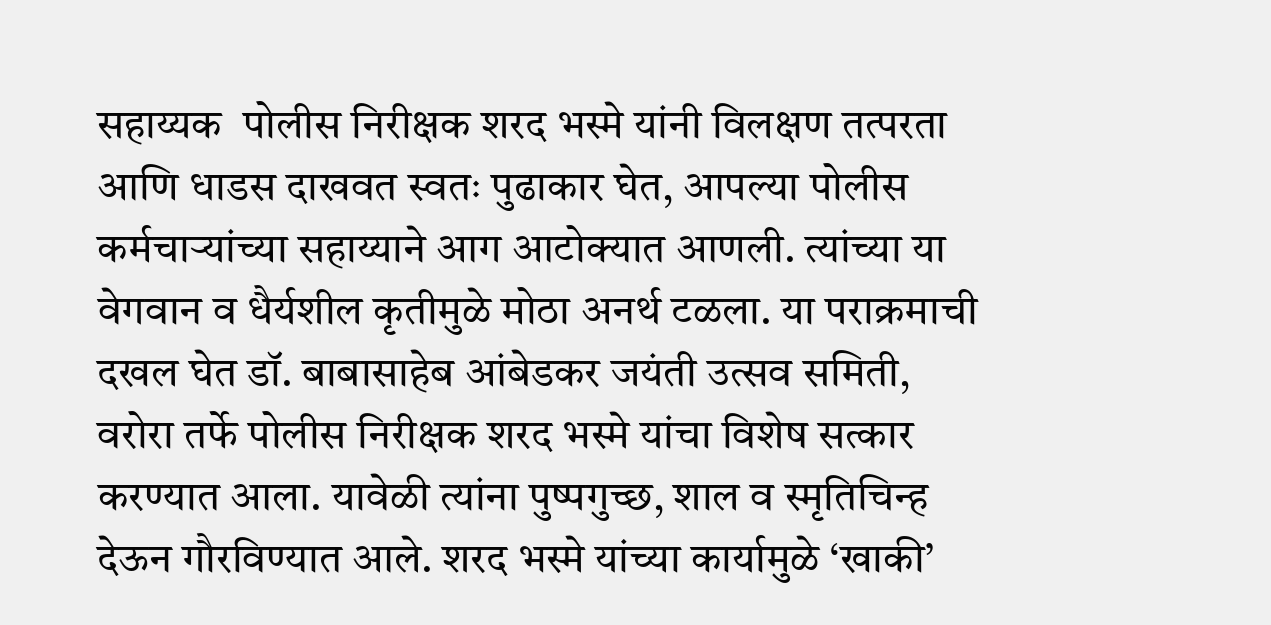सहाय्यक  पोलीस निरीक्षक शरद भस्मे यांनी विलक्षण तत्परता आणि धाडस दाखवत स्वतः पुढाकार घेत, आपल्या पोलीस कर्मचाऱ्यांच्या सहाय्याने आग आटोक्यात आणली. त्यांच्या या वेगवान व धैर्यशील कृतीमुळे मोठा अनर्थ टळला. या पराक्रमाची दखल घेत डॉ. बाबासाहेब आंबेडकर जयंती उत्सव समिती, वरोरा तर्फे पोलीस निरीक्षक शरद भस्मे यांचा विशेष सत्कार करण्यात आला. यावेळी त्यांना पुष्पगुच्छ, शाल व स्मृतिचिन्ह देऊन गौरविण्यात आले. शरद भस्मे यांच्या कार्यामुळे ‘खाकी’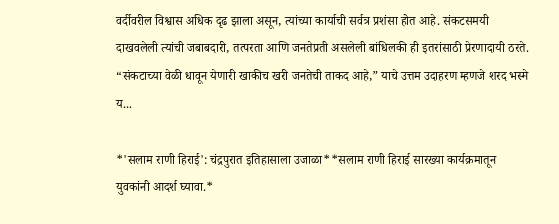वर्दीवरील विश्वास अधिक दृढ झाला असून, त्यांच्या कार्याची सर्वत्र प्रशंसा होत आहे. संकटसमयी दाखवलेली त्यांची जबाबदारी, तत्परता आणि जनतेप्रती असलेली बांधिलकी ही इतरांसाठी प्रेरणादायी ठरते. “संकटाच्या वेळी धावून येणारी खाकीच खरी जनतेची ताकद आहे,” याचे उत्तम उदाहरण म्हणजे शरद भस्मे य...

*'सलाम राणी हिराई': चंद्रपुरात इतिहासाला उजाळा**सलाम राणी हिराई सारख्या कार्यक्रमातून युवकांनी आदर्श घ्यावा.*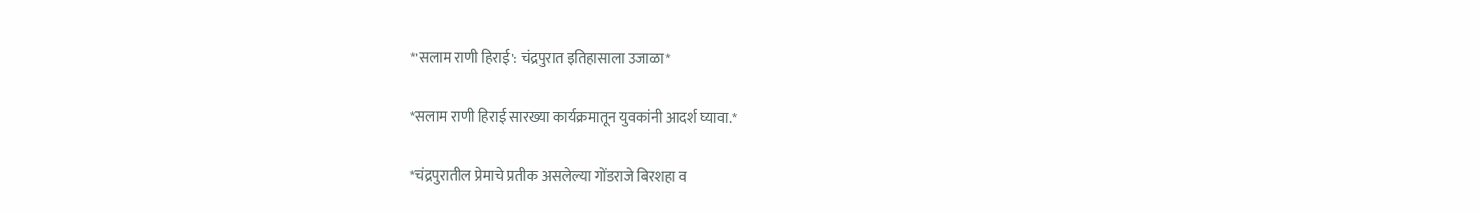*'सलाम राणी हिराई': चंद्रपुरात इतिहासाला उजाळा*

*सलाम राणी हिराई सारख्या कार्यक्रमातून युवकांनी आदर्श घ्यावा.*

*चंद्रपुरातील प्रेमाचे प्रतीक असलेल्या गोंडराजे बिरशहा व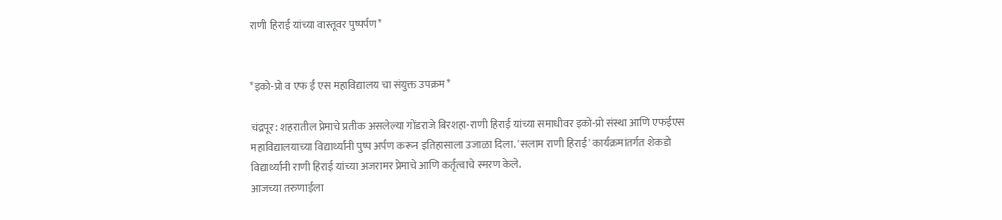राणी हिराई यांच्या वास्तूवर पुष्पर्पण*


*इको-प्रो व एफ ई एस महाविद्यालय चा संयुक्त उपक्रम*

चंद्रपूर: शहरातील प्रेमाचे प्रतीक असलेल्या गोंडराजे बिरशहा-राणी हिराई यांच्या समाधीवर इको-प्रो संस्था आणि एफईएस महाविद्यालयाच्या विद्यार्थ्यांनी पुष्प अर्पण करून इतिहासाला उजाळा दिला. 'सलाम राणी हिराई' कार्यक्रमांतर्गत शेकडो विद्यार्थ्यांनी राणी हिराई यांच्या अजरामर प्रेमाचे आणि कर्तृत्वाचे स्मरण केले.
आजच्या तरुणाईला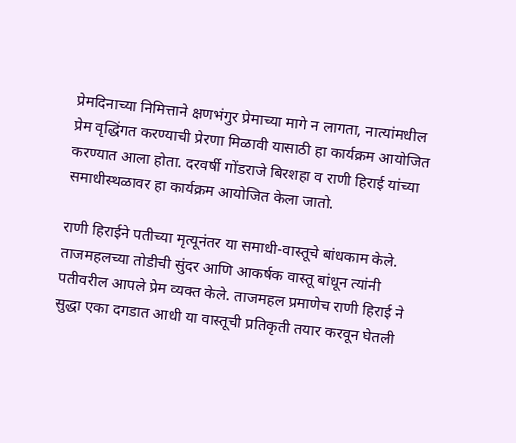प्रेमदिनाच्या निमित्ताने क्षणभंगुर प्रेमाच्या मागे न लागता, नात्यांमधील प्रेम वृद्धिंगत करण्याची प्रेरणा मिळावी यासाठी हा कार्यक्रम आयोजित करण्यात आला होता. दरवर्षी गोंडराजे बिरशहा व राणी हिराई यांच्या समाधीस्थळावर हा कार्यक्रम आयोजित केला जातो.

राणी हिराईने पतीच्या मृत्यूनंतर या समाधी-वास्तूचे बांधकाम केले. ताजमहलच्या तोडीची सुंदर आणि आकर्षक वास्तू बांधून त्यांनी पतीवरील आपले प्रेम व्यक्त केले. ताजमहल प्रमाणेच राणी हिराई ने सुद्धा एका दगडात आधी या वास्तूची प्रतिकृती तयार करवून घेतली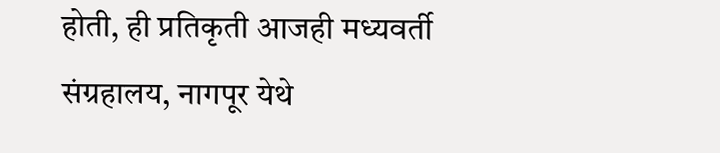होती, ही प्रतिकृती आजही मध्यवर्ती संग्रहालय, नागपूर येथे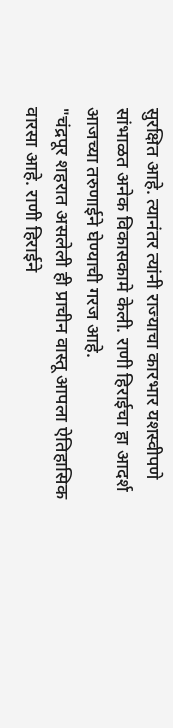सुरक्षित आहे. त्यानंतर त्यांनी राज्याचा कारभार यशस्वीपणे सांभाळत अनेक विकासकामे केली. राणी हिराईचा हा आदर्श आजच्या तरुणाईने घेण्याची गरज आहे.
"चंद्रपूर शहरात असलेली ही प्राचीन वास्तू आपला ऐतिहासिक वारसा आहे. राणी हिराईने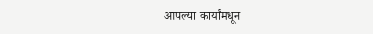आपल्या कार्यांमधून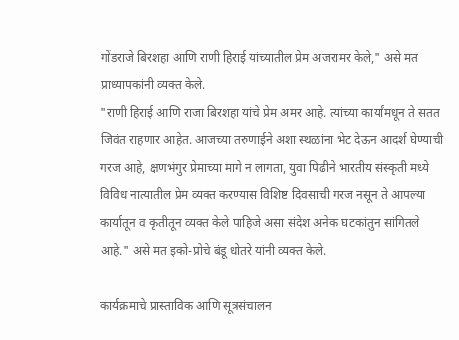गोंडराजे बिरशहा आणि राणी हिराई यांच्यातील प्रेम अजरामर केले," असे मत प्राध्यापकांनी व्यक्त केले.
"राणी हिराई आणि राजा बिरशहा यांचे प्रेम अमर आहे. त्यांच्या कार्यांमधून ते सतत जिवंत राहणार आहेत. आजच्या तरुणाईने अशा स्थळांना भेट देऊन आदर्श घेण्याची गरज आहे, क्षणभंगुर प्रेमाच्या मागे न लागता, युवा पिढीने भारतीय संस्कृती मध्ये विविध नात्यातील प्रेम व्यक्त करण्यास विशिष्ट दिवसाची गरज नसून ते आपल्या कार्यातून व कृतीतून व्यक्त केले पाहिजे असा संदेश अनेक घटकांतुन सांगितले आहे." असे मत इको-प्रोचे बंडू धोतरे यांनी व्यक्त केले.

कार्यक्रमाचे प्रास्ताविक आणि सूत्रसंचालन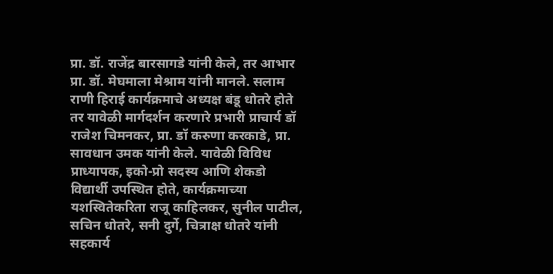प्रा. डॉ. राजेंद्र बारसागडे यांनी केले, तर आभार प्रा. डॉ. मेघमाला मेश्राम यांनी मानले. सलाम राणी हिराई कार्यक्रमाचे अध्यक्ष बंडू धोतरे होते तर यावेळी मार्गदर्शन करणारे प्रभारी प्राचार्य डॉ राजेश चिमनकर, प्रा. डॉ करुणा करकाडे, प्रा. सावधान उमक यांनी केले. यावेळी विविध प्राध्यापक, इको-प्रो सदस्य आणि शेकडो विद्यार्थी उपस्थित होते, कार्यक्रमाच्या यशस्वितेकरिता राजू काहिलकर, सुनील पाटील, सचिन धोतरे, सनी दुर्गे, चित्राक्ष धोतरे यांनी सहकार्य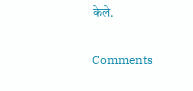केले.

Comments